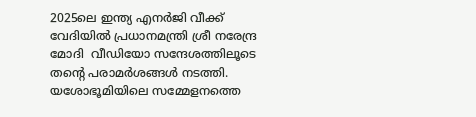2025ലെ ഇന്ത്യ എനർജി വീക്ക് വേദിയിൽ പ്രധാനമന്ത്രി ശ്രീ നരേന്ദ്ര മോദി  വീഡിയോ സന്ദേശത്തിലൂടെ തൻ്റെ പരാമർശങ്ങൾ നടത്തി. യശോഭൂമിയിലെ സമ്മേളനത്തെ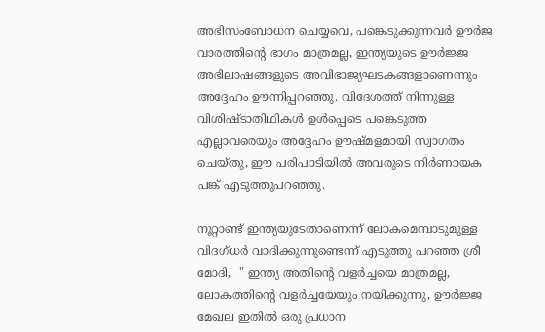അഭിസംബോധന ചെയ്യവെ, പങ്കെടുക്കുന്നവർ ഊർജ വാരത്തിൻ്റെ ഭാഗം മാത്രമല്ല, ഇന്ത്യയുടെ ഊർജ്ജ അഭിലാഷങ്ങളുടെ അവിഭാജ്യഘടകങ്ങളാണെന്നും അദ്ദേഹം ഊന്നിപ്പറഞ്ഞു. വിദേശത്ത് നിന്നുള്ള വിശിഷ്ടാതിഥികൾ ഉൾപ്പെടെ പങ്കെടുത്ത എല്ലാവരെയും അദ്ദേഹം ഊഷ്മളമായി സ്വാഗതം ചെയ്തു, ഈ പരിപാടിയിൽ അവരുടെ നിർണായക പങ്ക് എടുത്തുപറഞ്ഞു.

നൂറ്റാണ്ട് ഇന്ത്യയുടേതാണെന്ന് ലോകമെമ്പാടുമുള്ള വിദഗ്‌ധർ വാദിക്കുന്നുണ്ടെന്ന് എടുത്തു പറ‍ഞ്ഞ ശ്രീ മോദി,  " ഇന്ത്യ അതിന്റെ വളർച്ചയെ മാത്രമല്ല, ലോകത്തിന്റെ വളർച്ചയേയും നയിക്കുന്നു, ഊർജ്ജ മേഖല ഇതിൽ ഒരു പ്രധാന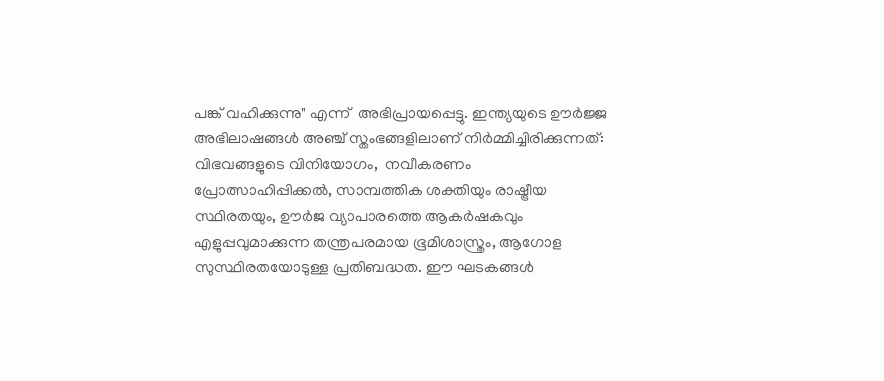പങ്ക് വഹിക്കുന്നു" എന്ന്  അഭിപ്രായപ്പെട്ടു. ഇന്ത്യയുടെ ഊർജ്ജ അഭിലാഷങ്ങൾ അഞ്ച് സ്തംഭങ്ങളിലാണ് നിർമ്മിച്ചിരിക്കുന്നത്: വിഭവങ്ങളുടെ വിനിയോഗം,  നവീകരണം പ്രോത്സാഹിപ്പിക്കൽ, സാമ്പത്തിക ശക്തിയും രാഷ്ട്രീയ സ്ഥിരതയും, ഊർജ വ്യാപാരത്തെ ആകർഷകവും എളുപ്പവുമാക്കുന്ന തന്ത്രപരമായ ഭൂമിശാസ്ത്രം, ആഗോള സുസ്ഥിരതയോടുള്ള പ്രതിബദ്ധത. ഈ ഘടകങ്ങൾ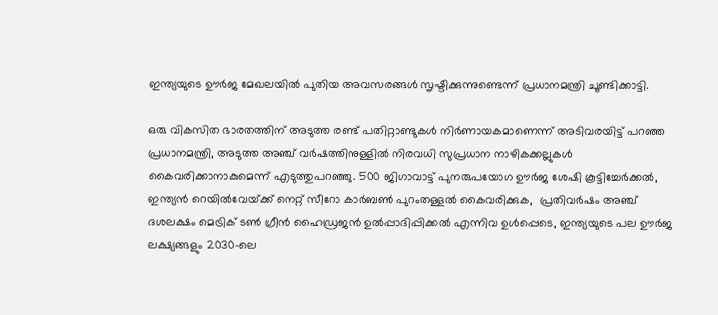ഇന്ത്യയുടെ ഊർജ മേഖലയിൽ പുതിയ അവസരങ്ങൾ സൃഷ്ടിക്കുന്നുണ്ടെന്ന് പ്രധാനമന്ത്രി ചൂണ്ടിക്കാട്ടി.

ഒരു വികസിത ഭാരതത്തിന് അടുത്ത രണ്ട് പതിറ്റാണ്ടുകൾ നിർണായകമാണെന്ന് അടിവരയിട്ട് പറഞ്ഞ പ്രധാനമന്ത്രി, അടുത്ത അഞ്ച് വർഷത്തിനുള്ളിൽ നിരവധി സുപ്രധാന നാഴികക്കല്ലുകൾ കൈവരിക്കാനാകുമെന്ന് എടുത്തുപറഞ്ഞു. 500 ജിഗാവാട്ട് പുനരുപയോഗ ഊർജ ശേഷി കൂട്ടിച്ചേർക്കൽ, ഇന്ത്യൻ റെയിൽവേയ്‌ക്ക് നെറ്റ് സീറോ കാർബൺ പുറംതള്ളൽ കൈവരിക്കുക,  പ്രതിവർഷം അഞ്ച് ദശലക്ഷം മെട്രിക് ടൺ ഗ്രീൻ ഹൈഡ്രജൻ ഉൽപ്പാദിപ്പിക്കൽ എന്നിവ ഉൾപ്പെടെ, ഇന്ത്യയുടെ പല ഊർജ ലക്ഷ്യങ്ങളും 2030-ലെ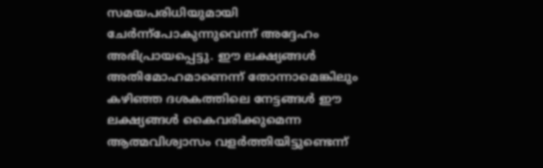സമയപരിധിയുമായി ചേർന്ന്പോകുന്നുവെന്ന് അദ്ദേഹം അഭിപ്രായപ്പെട്ടു. ഈ ലക്ഷ്യങ്ങൾ അതിമോഹമാണെന്ന് തോന്നാമെങ്കിലും കഴിഞ്ഞ ദശകത്തിലെ നേട്ടങ്ങൾ ഈ ലക്ഷ്യങ്ങൾ കൈവരിക്കുമെന്ന ആത്മവിശ്വാസം വളർത്തിയിട്ടുണ്ടെന്ന്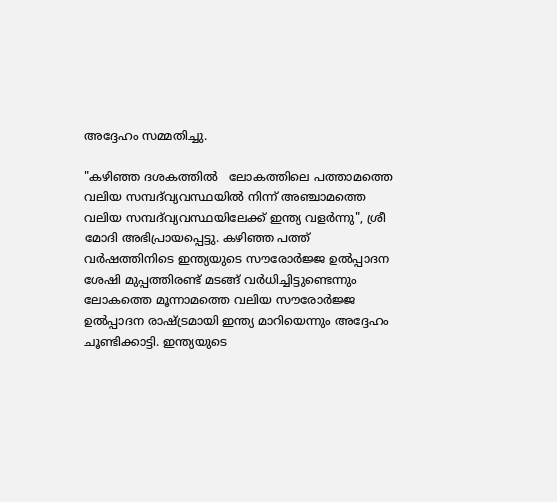അദ്ദേഹം സമ്മതിച്ചു.

"കഴിഞ്ഞ ദശകത്തിൽ   ലോകത്തിലെ പത്താമത്തെ വലിയ സമ്പദ്‌വ്യവസ്ഥയിൽ നിന്ന് അഞ്ചാമത്തെ വലിയ സമ്പദ്‌വ്യവസ്ഥയിലേക്ക് ഇന്ത്യ വളർന്നു", ശ്രീ മോദി അഭിപ്രായപ്പെട്ടു. കഴിഞ്ഞ പത്ത് വർഷത്തിനിടെ ഇന്ത്യയുടെ സൗരോർജ്ജ ഉൽപ്പാദന ശേഷി മുപ്പത്തിരണ്ട് മടങ്ങ് വർധിച്ചിട്ടുണ്ടെന്നും ലോകത്തെ മൂന്നാമത്തെ വലിയ സൗരോർജ്ജ ഉൽപ്പാദന രാഷ്ട്രമായി ഇന്ത്യ മാറിയെന്നും അദ്ദേഹം ചൂണ്ടിക്കാട്ടി. ഇന്ത്യയുടെ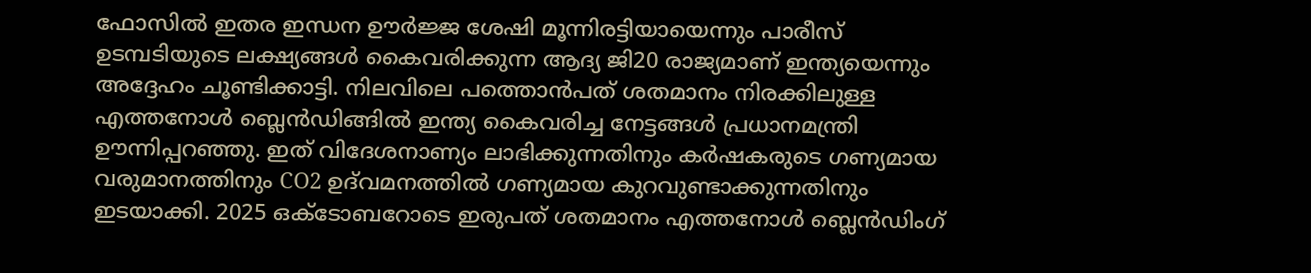ഫോസിൽ ഇതര ഇന്ധന ഊർജ്ജ ശേഷി മൂന്നിരട്ടിയായെന്നും പാരീസ് ഉടമ്പടിയുടെ ലക്ഷ്യങ്ങൾ കൈവരിക്കുന്ന ആദ്യ ജി20 രാജ്യമാണ് ഇന്ത്യയെന്നും അദ്ദേഹം ചൂണ്ടിക്കാട്ടി. നിലവിലെ പത്തൊൻപത് ശതമാനം നിരക്കിലുള്ള എത്തനോൾ ബ്ലെൻഡിങ്ങിൽ ഇന്ത്യ കൈവരിച്ച നേട്ടങ്ങൾ പ്രധാനമന്ത്രി ഊന്നിപ്പറഞ്ഞു. ഇത് വിദേശനാണ്യം ലാഭിക്കുന്നതിനും കർഷകരുടെ ഗണ്യമായ വരുമാനത്തിനും CO2 ഉദ്‌വമനത്തിൽ ഗണ്യമായ കുറവുണ്ടാക്കുന്നതിനും ഇടയാക്കി. 2025 ഒക്‌ടോബറോടെ ഇരുപത് ശതമാനം എത്തനോൾ ബ്ലെൻഡിംഗ്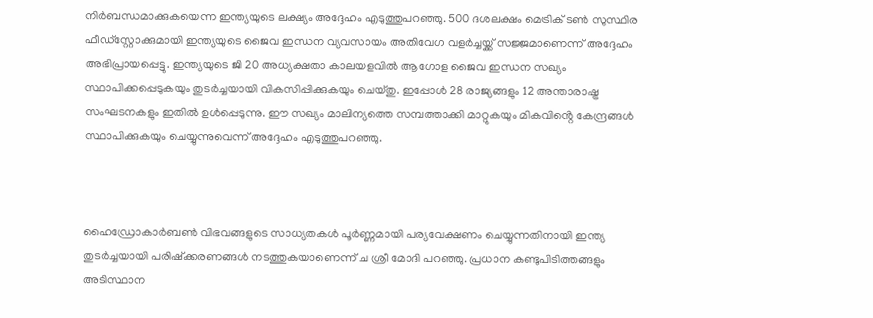നിർബന്ധമാക്കുകയെന്ന ഇന്ത്യയുടെ ലക്ഷ്യം അദ്ദേഹം എടുത്തുപറഞ്ഞു. 500 ദശലക്ഷം മെട്രിക് ടൺ സുസ്ഥിര ഫീഡ്‌സ്റ്റോക്കുമായി ഇന്ത്യയുടെ ജൈവ ഇന്ധന വ്യവസായം അതിവേഗ വളർച്ചയ്ക്ക് സജ്ജമാണെന്ന് അദ്ദേഹം അഭിപ്രായപ്പെട്ടു. ഇന്ത്യയുടെ ജി 20 അധ്യക്ഷതാ കാലയളവിൽ ആഗോള ജൈവ ഇന്ധന സഖ്യം സ്ഥാപിക്കപ്പെടുകയും തുടർച്ചയായി വികസിപ്പിക്കുകയും ചെയ്തു. ഇപ്പോൾ 28 രാജ്യങ്ങളും 12 അന്താരാഷ്ട്ര സംഘടനകളും ഇതിൽ ഉൾപ്പെടുന്നു. ഈ സഖ്യം മാലിന്യത്തെ സമ്പത്താക്കി മാറ്റുകയും മികവിൻ്റെ കേന്ദ്രങ്ങൾ സ്ഥാപിക്കുകയും ചെയ്യുന്നുവെന്ന് അദ്ദേഹം എടുത്തുപറഞ്ഞു.



ഹൈഡ്രോകാർബൺ വിഭവങ്ങളുടെ സാധ്യതകൾ പൂർണ്ണമായി പര്യവേക്ഷണം ചെയ്യുന്നതിനായി ഇന്ത്യ തുടർച്ചയായി പരിഷ്‌ക്കരണങ്ങൾ നടത്തുകയാണെന്ന് ച ശ്രീ മോദി പറഞ്ഞു. പ്രധാന കണ്ടുപിടിത്തങ്ങളും  അടിസ്ഥാന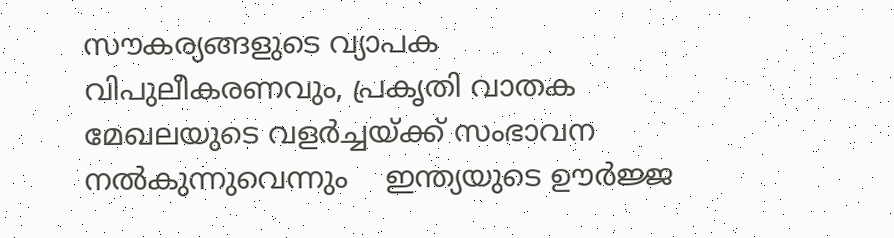സൗകര്യങ്ങളുടെ വ്യാപക വിപുലീകരണവും, പ്രകൃതി വാതക മേഖലയുടെ വളർച്ചയ്ക്ക് സംഭാവന നൽകുന്നുവെന്നും    ഇന്ത്യയുടെ ഊർജ്ജ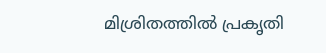മിശ്രിതത്തിൽ പ്രകൃതി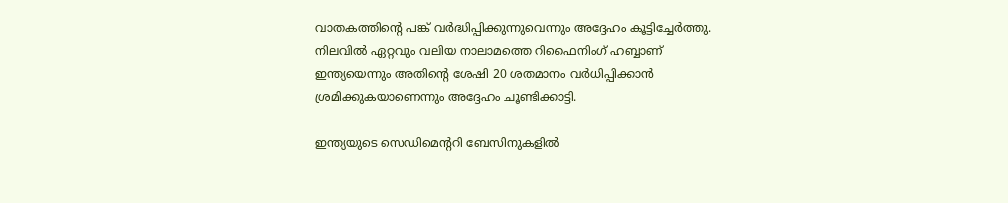വാതകത്തിൻ്റെ പങ്ക് വർദ്ധിപ്പിക്കുന്നുവെന്നും അദ്ദേഹം കൂട്ടിച്ചേർത്തു. നിലവിൽ ഏറ്റവും വലിയ നാലാമത്തെ റിഫൈനിംഗ് ഹബ്ബാണ് ഇന്ത്യയെന്നും അതിൻ്റെ ശേഷി 20 ശതമാനം വർധിപ്പിക്കാൻ ശ്രമിക്കുകയാണെന്നും അദ്ദേഹം ചൂണ്ടിക്കാട്ടി.

ഇന്ത്യയുടെ സെഡിമെന്ററി ബേസിനുകളിൽ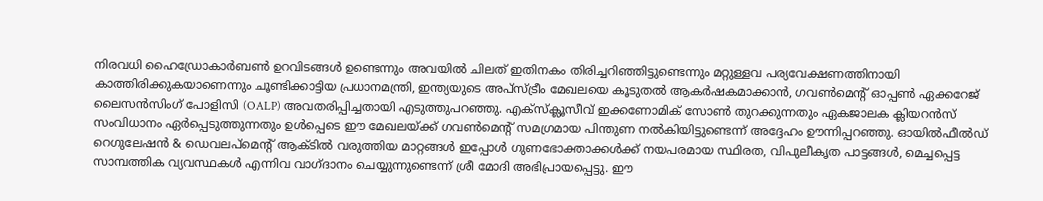നിരവധി ഹൈഡ്രോകാർബൺ ഉറവിടങ്ങൾ ഉണ്ടെന്നും അവയിൽ ചിലത് ഇതിനകം തിരിച്ചറിഞ്ഞിട്ടുണ്ടെന്നും മറ്റുള്ളവ പര്യവേക്ഷണത്തിനായി കാത്തിരിക്കുകയാണെന്നും ചൂണ്ടിക്കാട്ടിയ പ്രധാനമന്ത്രി, ഇന്ത്യയുടെ അപ്‌സ്ട്രീം മേഖലയെ കൂടുതൽ ആകർഷകമാക്കാൻ, ഗവൺമെന്റ് ഓപ്പൺ ഏക്കറേജ് ലൈസൻസിംഗ് പോളിസി (OALP) അവതരിപ്പിച്ചതായി എടുത്തുപറഞ്ഞു. എക്‌സ്‌ക്ലൂസീവ് ഇക്കണോമിക് സോൺ തുറക്കുന്നതും ഏകജാലക ക്ലിയറൻസ് സംവിധാനം ഏർപ്പെടുത്തുന്നതും ഉൾപ്പെടെ ഈ മേഖലയ്ക്ക് ഗവൺമെന്റ് സമഗ്രമായ പിന്തുണ നൽകിയിട്ടുണ്ടെന്ന് അദ്ദേഹം ഊന്നിപ്പറഞ്ഞു. ഓയിൽഫീൽഡ് റെഗുലേഷൻ & ഡെവലപ്‌മെൻ്റ് ആക്ടിൽ വരുത്തിയ മാറ്റങ്ങൾ ഇപ്പോൾ ഗുണഭോക്താക്കൾക്ക് നയപരമായ സ്ഥിരത, വിപുലീകൃത പാട്ടങ്ങൾ, മെച്ചപ്പെട്ട സാമ്പത്തിക വ്യവസ്ഥകൾ എന്നിവ വാഗ്ദാനം ചെയ്യുന്നുണ്ടെന്ന് ശ്രീ മോദി അഭിപ്രായപ്പെട്ടു. ഈ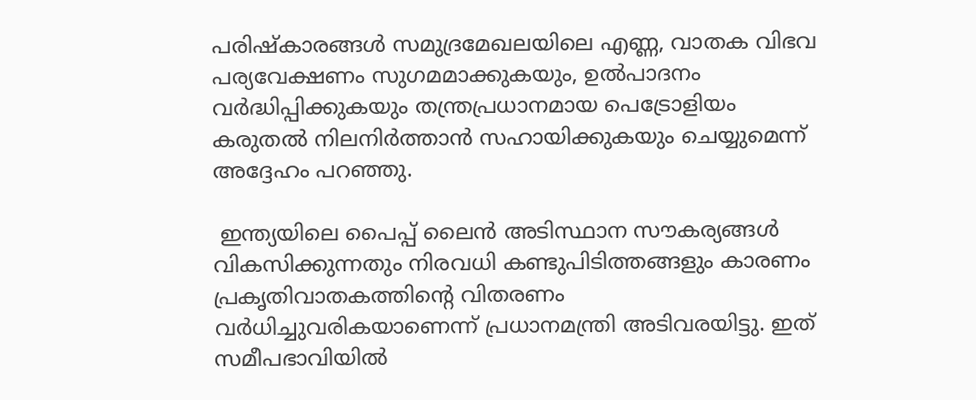പരിഷ്കാരങ്ങൾ സമുദ്രമേഖലയിലെ എണ്ണ, വാതക വിഭവ പര്യവേക്ഷണം സുഗമമാക്കുകയും, ഉൽപാദനം വർദ്ധിപ്പിക്കുകയും തന്ത്രപ്രധാനമായ പെട്രോളിയം കരുതൽ നിലനിർത്താൻ സഹായിക്കുകയും ചെയ്യുമെന്ന് അദ്ദേഹം പറഞ്ഞു.

 ഇന്ത്യയിലെ പൈപ്പ് ലൈൻ അടിസ്ഥാന സൗകര്യങ്ങൾ വികസിക്കുന്നതും നിരവധി കണ്ടുപിടിത്തങ്ങളും കാരണം പ്രകൃതിവാതകത്തിൻ്റെ വിതരണം വർധിച്ചുവരികയാണെന്ന് പ്രധാനമന്ത്രി അടിവരയിട്ടു. ഇത് സമീപഭാവിയിൽ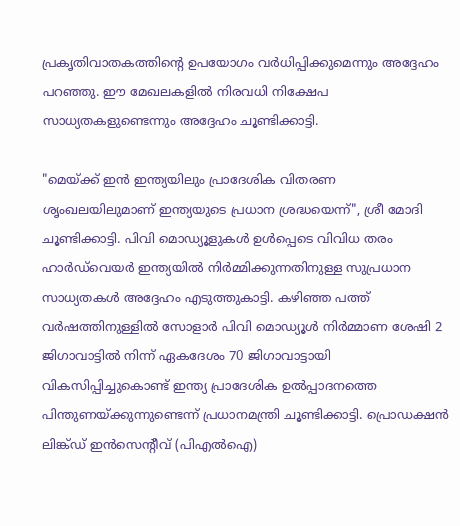പ്രകൃതിവാതകത്തിൻ്റെ ഉപയോഗം വർധിപ്പിക്കുമെന്നും അദ്ദേഹം പറഞ്ഞു. ഈ മേഖലകളിൽ നിരവധി നിക്ഷേപ സാധ്യതകളുണ്ടെന്നും അദ്ദേഹം ചൂണ്ടിക്കാട്ടി.

"മെയ്ക്ക് ഇൻ ഇന്ത്യയിലും പ്രാദേശിക വിതരണ ശൃംഖലയിലുമാണ് ഇന്ത്യയുടെ പ്രധാന ശ്രദ്ധയെന്ന്", ശ്രീ മോദി ചൂണ്ടിക്കാട്ടി. പിവി മൊഡ്യൂളുകൾ ഉൾപ്പെടെ വിവിധ തരം ഹാർഡ്‌വെയർ ഇന്ത്യയിൽ നിർമ്മിക്കുന്നതിനുള്ള സുപ്രധാന സാധ്യതകൾ അദ്ദേഹം എടുത്തുകാട്ടി. കഴിഞ്ഞ പത്ത് വർഷത്തിനുള്ളിൽ സോളാർ പിവി മൊഡ്യൂൾ നിർമ്മാണ ശേഷി 2 ജിഗാവാട്ടിൽ നിന്ന് ഏകദേശം 70 ജിഗാവാട്ടായി വികസിപ്പിച്ചുകൊണ്ട് ഇന്ത്യ പ്രാദേശിക ഉൽപ്പാദനത്തെ പിന്തുണയ്ക്കുന്നുണ്ടെന്ന് പ്രധാനമന്ത്രി ചൂണ്ടിക്കാട്ടി. പ്രൊഡക്ഷൻ ലിങ്ക്ഡ് ഇൻസെൻ്റീവ് (പിഎൽഐ)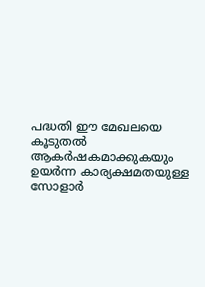പദ്ധതി ഈ മേഖലയെ കൂടുതൽ ആകർഷകമാക്കുകയും ഉയർന്ന കാര്യക്ഷമതയുള്ള സോളാർ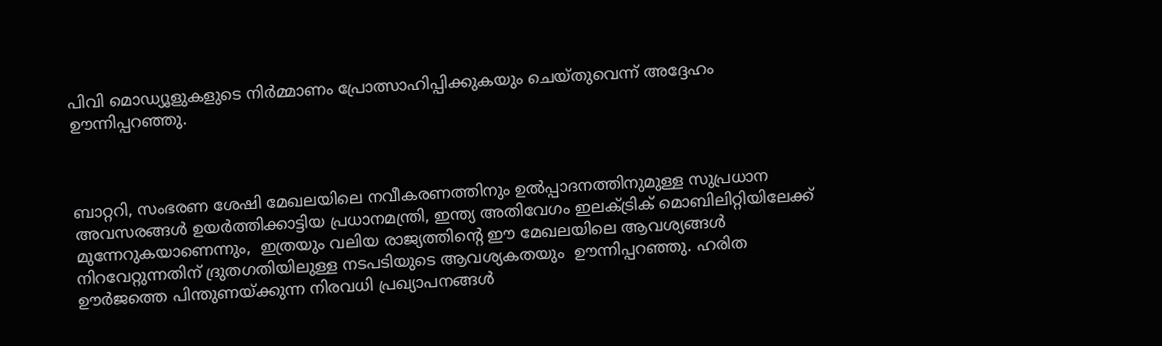പിവി മൊഡ്യൂളുകളുടെ നിർമ്മാണം പ്രോത്സാഹിപ്പിക്കുകയും ചെയ്തുവെന്ന് അദ്ദേഹം ഊന്നിപ്പറഞ്ഞു.



ബാറ്ററി, സംഭരണ ശേഷി മേഖലയിലെ നവീകരണത്തിനും ഉൽപ്പാദനത്തിനുമുള്ള സുപ്രധാന അവസരങ്ങൾ ഉയർത്തിക്കാട്ടിയ പ്രധാനമന്ത്രി, ഇന്ത്യ അതിവേഗം ഇലക്ട്രിക് മൊബിലിറ്റിയിലേക്ക് മുന്നേറുകയാണെന്നും,  ഇത്രയും വലിയ രാജ്യത്തിൻ്റെ ഈ മേഖലയിലെ ആവശ്യങ്ങൾ നിറവേറ്റുന്നതിന് ദ്രുതഗതിയിലുള്ള നടപടിയുടെ ആവശ്യകതയും  ഊന്നിപ്പറഞ്ഞു. ഹരിത ഊർജത്തെ പിന്തുണയ്ക്കുന്ന നിരവധി പ്രഖ്യാപനങ്ങൾ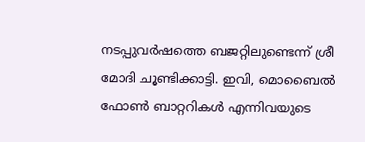നടപ്പുവർഷത്തെ ബജറ്റിലുണ്ടെന്ന് ശ്രീ മോദി ചൂണ്ടിക്കാട്ടി. ഇവി, മൊബൈൽ ഫോൺ ബാറ്ററികൾ എന്നിവയുടെ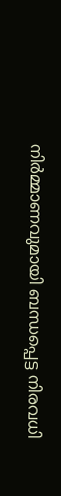നിർമ്മാണവുമായി ബന്ധപ്പെട്ട നിരവധി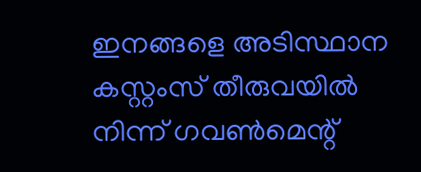ഇനങ്ങളെ അടിസ്ഥാന കസ്റ്റംസ് തീരുവയിൽ നിന്ന് ഗവൺമെന്റ്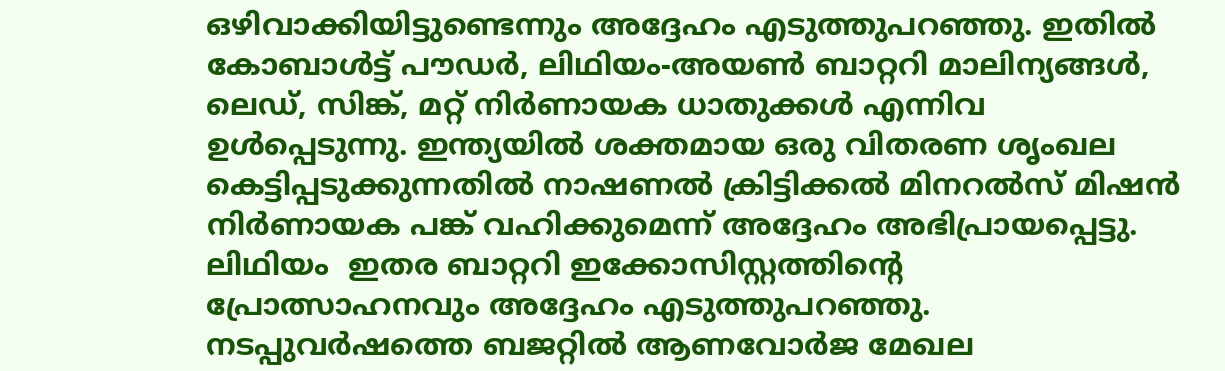ഒഴിവാക്കിയിട്ടുണ്ടെന്നും അദ്ദേഹം എടുത്തുപറഞ്ഞു. ഇതിൽ കോബാൾട്ട് പൗഡർ, ലിഥിയം-അയൺ ബാറ്ററി മാലിന്യങ്ങൾ, ലെഡ്, സിങ്ക്, മറ്റ് നിർണായക ധാതുക്കൾ എന്നിവ ഉൾപ്പെടുന്നു. ഇന്ത്യയിൽ ശക്തമായ ഒരു വിതരണ ശൃംഖല കെട്ടിപ്പടുക്കുന്നതിൽ നാഷണൽ ക്രിട്ടിക്കൽ മിനറൽസ് മിഷൻ നിർണായക പങ്ക് വഹിക്കുമെന്ന് അദ്ദേഹം അഭിപ്രായപ്പെട്ടു. ലിഥിയം  ഇതര ബാറ്ററി ഇക്കോസിസ്റ്റത്തിൻ്റെ പ്രോത്സാഹനവും അദ്ദേഹം എടുത്തുപറഞ്ഞു. നടപ്പുവർഷത്തെ ബജറ്റിൽ ആണവോർജ മേഖല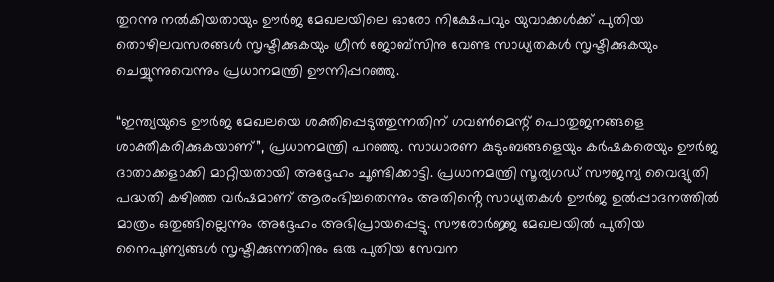തുറന്നു നൽകിയതായും ഊർജ മേഖലയിലെ ഓരോ നിക്ഷേപവും യുവാക്കൾക്ക് പുതിയ തൊഴിലവസരങ്ങൾ സൃഷ്ടിക്കുകയും ഗ്രീൻ ജോബ്സിനു വേണ്ട സാധ്യതകൾ സൃഷ്ടിക്കുകയും ചെയ്യുന്നുവെന്നും പ്രധാനമന്ത്രി ഊന്നിപ്പറഞ്ഞു.

“ഇന്ത്യയുടെ ഊർജ മേഖലയെ ശക്തിപ്പെടുത്തുന്നതിന് ഗവൺമെന്റ് പൊതുജനങ്ങളെ ശാക്തീകരിക്കുകയാണ്”, പ്രധാനമന്ത്രി പറഞ്ഞു. സാധാരണ കുടുംബങ്ങളെയും കർഷകരെയും ഊർജ ദാതാക്കളാക്കി മാറ്റിയതായി അദ്ദേഹം ചൂണ്ടിക്കാട്ടി. പ്രധാനമന്ത്രി സൂര്യഗഡ് സൗജന്യ വൈദ്യുതി പദ്ധതി കഴിഞ്ഞ വർഷമാണ് ആരംഭിച്ചതെന്നും അതിൻ്റെ സാധ്യതകൾ ഊർജ ഉൽപ്പാദനത്തിൽ മാത്രം ഒതുങ്ങില്ലെന്നും അദ്ദേഹം അഭിപ്രായപ്പെട്ടു. സൗരോർജ്ജ മേഖലയിൽ പുതിയ നൈപുണ്യങ്ങൾ സൃഷ്ടിക്കുന്നതിനും ഒരു പുതിയ സേവന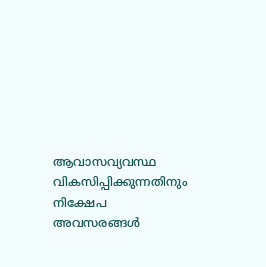ആവാസവ്യവസ്ഥ വികസിപ്പിക്കുന്നതിനും നിക്ഷേപ അവസരങ്ങൾ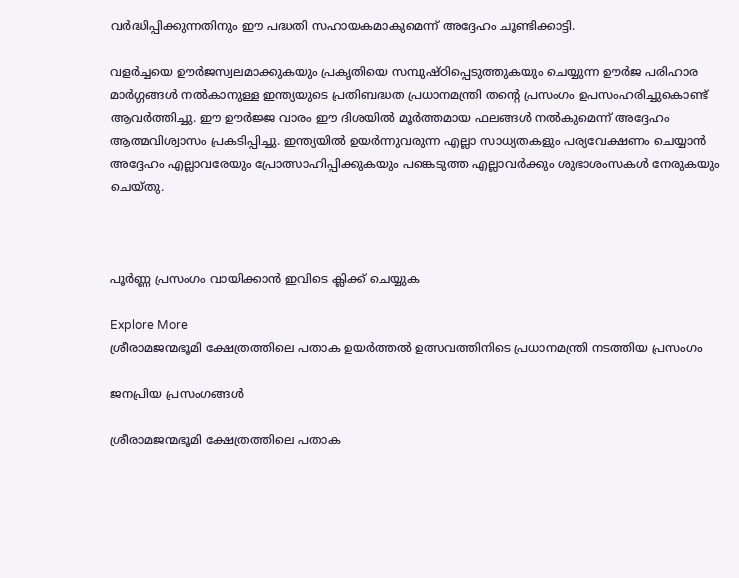വർദ്ധിപ്പിക്കുന്നതിനും ഈ പദ്ധതി സഹായകമാകുമെന്ന് അദ്ദേഹം ചൂണ്ടിക്കാട്ടി.

വളർച്ചയെ ഊർജസ്വലമാക്കുകയും പ്രകൃതിയെ സമ്പുഷ്ഠിപ്പെടുത്തുകയും ചെയ്യുന്ന ഊർജ പരിഹാര മാർഗ്ഗങ്ങൾ നൽകാനുള്ള ഇന്ത്യയുടെ പ്രതിബദ്ധത പ്രധാനമന്ത്രി തൻ്റെ പ്രസംഗം ഉപസംഹരിച്ചുകൊണ്ട് ആവർത്തിച്ചു. ഈ ഊർജ്ജ വാരം ഈ ദിശയിൽ മൂർത്തമായ ഫലങ്ങൾ നൽകുമെന്ന് അദ്ദേഹം ആത്മവിശ്വാസം പ്രകടിപ്പിച്ചു. ഇന്ത്യയിൽ ഉയർന്നുവരുന്ന എല്ലാ സാധ്യതകളും പര്യവേക്ഷണം ചെയ്യാൻ അദ്ദേഹം എല്ലാവരേയും പ്രോത്സാഹിപ്പിക്കുകയും പങ്കെടുത്ത എല്ലാവർക്കും ശുഭാശംസകൾ നേരുകയും ചെയ്തു.



പൂർണ്ണ പ്രസംഗം വായിക്കാൻ ഇവിടെ ക്ലിക്ക് ചെയ്യുക

Explore More
ശ്രീരാമജന്മഭൂമി ക്ഷേത്രത്തിലെ പതാക ഉയർത്തൽ ഉത്സവത്തിനിടെ പ്രധാനമന്ത്രി നടത്തിയ പ്രസംഗം

ജനപ്രിയ പ്രസംഗങ്ങൾ

ശ്രീരാമജന്മഭൂമി ക്ഷേത്രത്തിലെ പതാക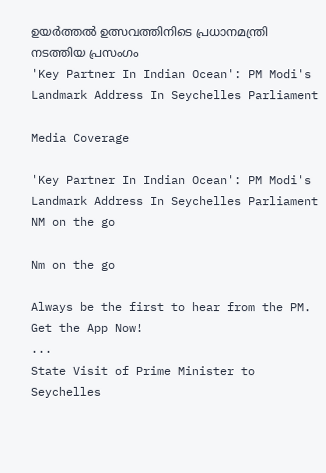ഉയർത്തൽ ഉത്സവത്തിനിടെ പ്രധാനമന്ത്രി നടത്തിയ പ്രസംഗം
'Key Partner In Indian Ocean': PM Modi's Landmark Address In Seychelles Parliament

Media Coverage

'Key Partner In Indian Ocean': PM Modi's Landmark Address In Seychelles Parliament
NM on the go

Nm on the go

Always be the first to hear from the PM. Get the App Now!
...
State Visit of Prime Minister to Seychelles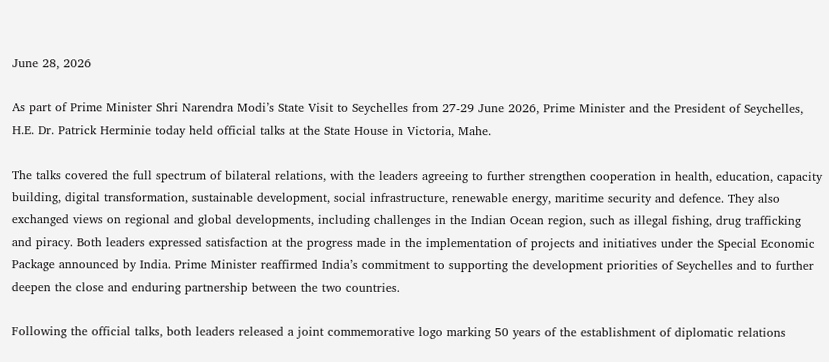June 28, 2026

As part of Prime Minister Shri Narendra Modi’s State Visit to Seychelles from 27-29 June 2026, Prime Minister and the President of Seychelles, H.E. Dr. Patrick Herminie today held official talks at the State House in Victoria, Mahe.

The talks covered the full spectrum of bilateral relations, with the leaders agreeing to further strengthen cooperation in health, education, capacity building, digital transformation, sustainable development, social infrastructure, renewable energy, maritime security and defence. They also exchanged views on regional and global developments, including challenges in the Indian Ocean region, such as illegal fishing, drug trafficking and piracy. Both leaders expressed satisfaction at the progress made in the implementation of projects and initiatives under the Special Economic Package announced by India. Prime Minister reaffirmed India’s commitment to supporting the development priorities of Seychelles and to further deepen the close and enduring partnership between the two countries.

Following the official talks, both leaders released a joint commemorative logo marking 50 years of the establishment of diplomatic relations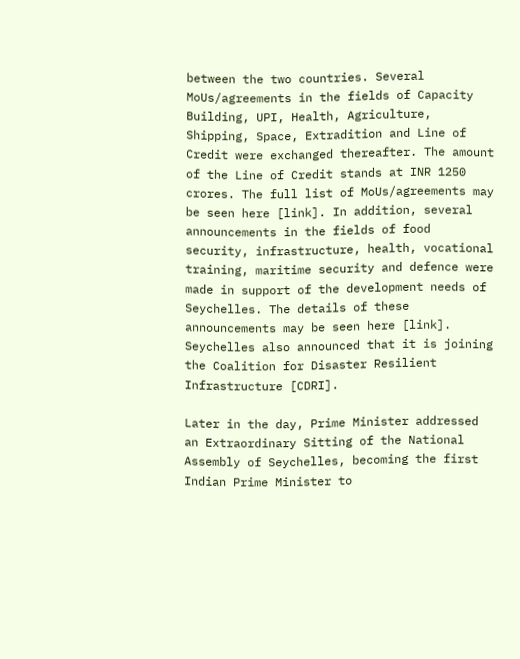between the two countries. Several MoUs/agreements in the fields of Capacity Building, UPI, Health, Agriculture, Shipping, Space, Extradition and Line of Credit were exchanged thereafter. The amount of the Line of Credit stands at INR 1250 crores. The full list of MoUs/agreements may be seen here [link]. In addition, several announcements in the fields of food security, infrastructure, health, vocational training, maritime security and defence were made in support of the development needs of Seychelles. The details of these announcements may be seen here [link]. Seychelles also announced that it is joining the Coalition for Disaster Resilient Infrastructure [CDRI].

Later in the day, Prime Minister addressed an Extraordinary Sitting of the National Assembly of Seychelles, becoming the first Indian Prime Minister to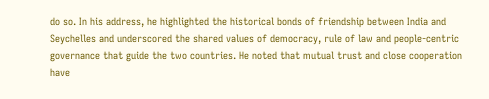do so. In his address, he highlighted the historical bonds of friendship between India and Seychelles and underscored the shared values of democracy, rule of law and people-centric governance that guide the two countries. He noted that mutual trust and close cooperation have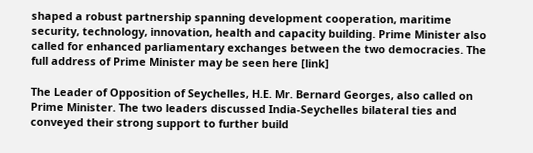shaped a robust partnership spanning development cooperation, maritime security, technology, innovation, health and capacity building. Prime Minister also called for enhanced parliamentary exchanges between the two democracies. The full address of Prime Minister may be seen here [link]

The Leader of Opposition of Seychelles, H.E. Mr. Bernard Georges, also called on Prime Minister. The two leaders discussed India-Seychelles bilateral ties and conveyed their strong support to further build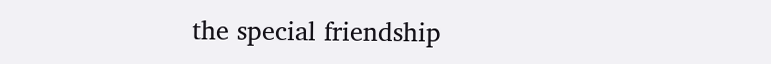the special friendship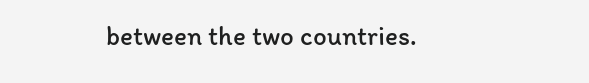between the two countries.